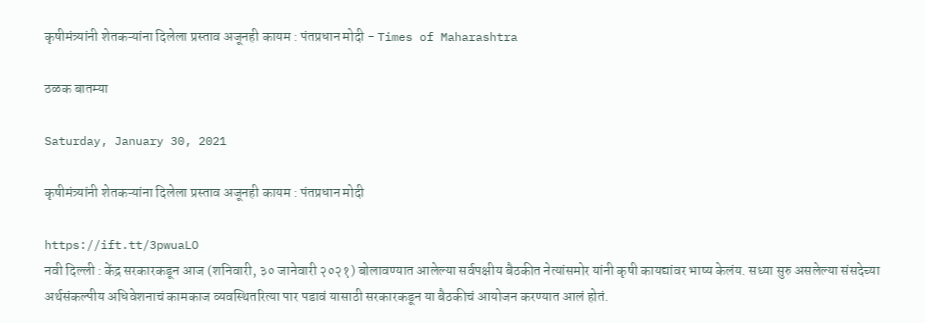कृषीमंत्र्यांनी शेतकऱ्यांना दिलेला प्रस्ताव अजूनही कायम : पंतप्रधान मोदी - Times of Maharashtra

ठळक बातम्या

Saturday, January 30, 2021

कृषीमंत्र्यांनी शेतकऱ्यांना दिलेला प्रस्ताव अजूनही कायम : पंतप्रधान मोदी

https://ift.tt/3pwuaLO
नवी दिल्ली : केंद्र सरकारकडून आज (शनिवारी, ३० जानेवारी २०२१) बोलावण्यात आलेल्या सर्वपक्षीय बैठकीत नेत्यांसमोर यांनी कृषी कायद्यांवर भाष्य केलंय. सध्या सुरु असलेल्या संसदेच्या अर्थसंकल्पीय अधिवेशनाचं कामकाज व्यवस्थितरित्या पार पडावं यासाठी सरकारकडून या बैठकीचं आयोजन करण्यात आलं होतं.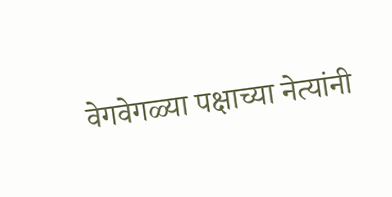वेगवेगळ्या पक्षाच्या नेत्यांनी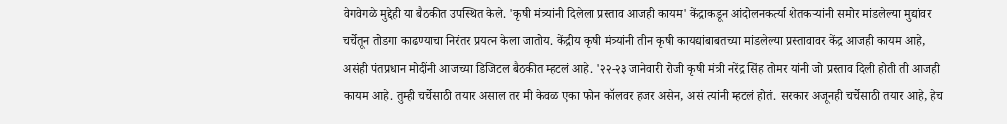वेगवेगळे मुद्देही या बैठकीत उपस्थित केले. 'कृषी मंत्र्यांनी दिलेला प्रस्ताव आजही कायम' केंद्राकडून आंदोलनकर्त्या शेतकऱ्यांनी समोर मांडलेल्या मुद्यांवर चर्चेतून तोडगा काढण्याचा निरंतर प्रयत्न केला जातोय. केंद्रीय कृषी मंत्र्यांनी तीन कृषी कायद्यांबाबतच्या मांडलेल्या प्रस्तावावर केंद्र आजही कायम आहे, असंही पंतप्रधान मोदींनी आजच्या डिजिटल बैठकीत म्हटलं आहे. '२२-२३ जानेवारी रोजी कृषी मंत्री नरेंद्र सिंह तोमर यांनी जो प्रस्ताव दिली होती ती आजही कायम आहे. तुम्ही चर्चेसाठी तयार असाल तर मी केवळ एका फोन कॉलवर हजर असेन, असं त्यांनी म्हटलं होतं. सरकार अजूनही चर्चेसाठी तयार आहे, हेच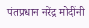पंतप्रधान नरेंद्र मोदींनी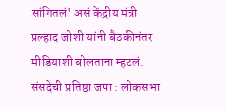सांगितलं' असं केंद्रीय मंत्री प्रल्हाद जोशी यांनी बैठकीनंतर मीडियाशी बोलताना म्हटलं. संसदेची प्रतिष्ठा जपा : लोकसभा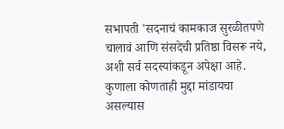सभापती 'सदनाचं कामकाज सुरळीतपणे चालावं आणि संसदेची प्रतिष्ठा विसरू नये, अशी सर्व सदस्यांकडून अपेक्षा आहे. कुणाला कोणताही मुद्दा मांडायचा असल्यास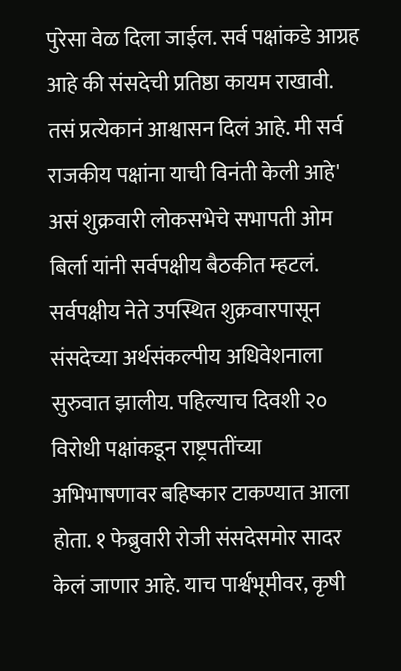पुरेसा वेळ दिला जाईल. सर्व पक्षांकडे आग्रह आहे की संसदेची प्रतिष्ठा कायम राखावी. तसं प्रत्येकानं आश्वासन दिलं आहे. मी सर्व राजकीय पक्षांना याची विनंती केली आहे' असं शुक्रवारी लोकसभेचे सभापती ओम बिर्ला यांनी सर्वपक्षीय बैठकीत म्हटलं. सर्वपक्षीय नेते उपस्थित शुक्रवारपासून संसदेच्या अर्थसंकल्पीय अधिवेशनाला सुरुवात झालीय. पहिल्याच दिवशी २० विरोधी पक्षांकडून राष्ट्रपतींच्या अभिभाषणावर बहिष्कार टाकण्यात आला होता. १ फेब्रुवारी रोजी संसदेसमोर सादर केलं जाणार आहे. याच पार्श्वभूमीवर, कृषी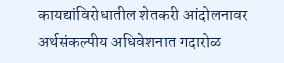कायद्यांविरोधातील शेतकरी आंदोलनावर अर्थसंकल्पीय अधिवेशनात गदारोळ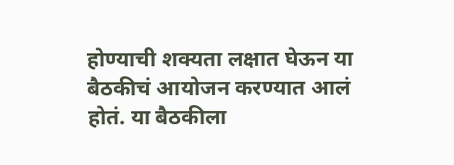होण्याची शक्यता लक्षात घेऊन या बैठकीचं आयोजन करण्यात आलं होतं. या बैठकीला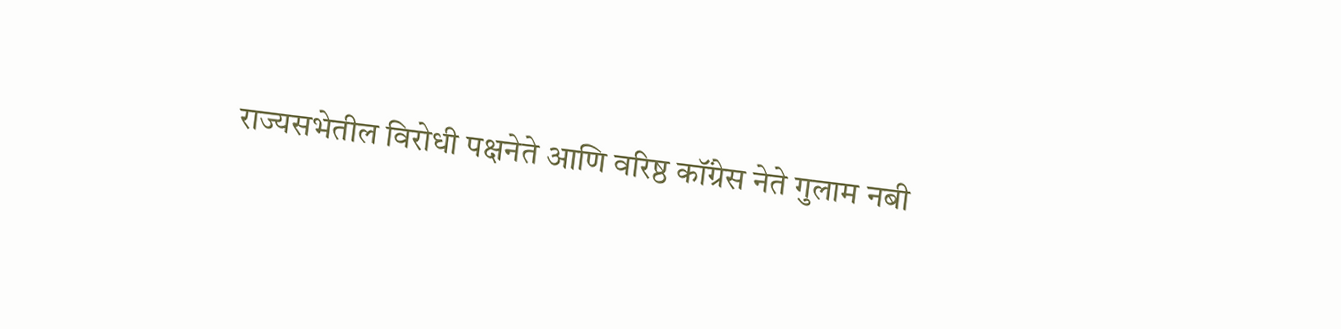राज्यसभेतील विरोधी पक्षनेते आणि वरिष्ठ कॉंग्रेस नेते गुलाम नबी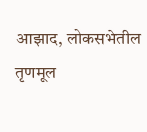आझाद, लोकसभेतील तृणमूल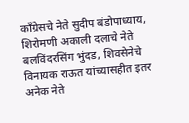कॉंग्रेसचे नेते सुदीप बंडोपाध्याय, शिरोमणी अकाली दलाचे नेते बलविंदरसिंग भुंदड, शिवसेनेचे विनायक राऊत यांच्यासहीत इतर अनेक नेते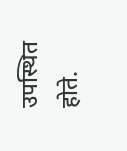उपस्थित होते.